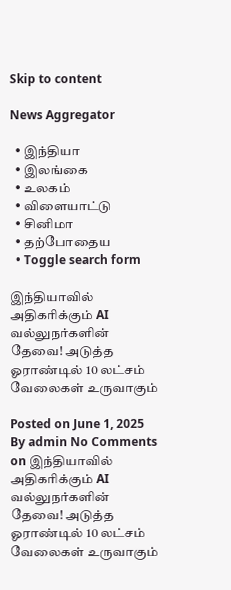Skip to content

News Aggregator

  • இந்தியா
  • இலங்கை
  • உலகம்
  • விளையாட்டு
  • சினிமா
  • தற்போதைய
  • Toggle search form

இந்தியாவில் அதிகரிக்கும் AI வல்லுநர்களின் தேவை! அடுத்த ஓராண்டில் 10 லட்சம் வேலைகள் உருவாகும்

Posted on June 1, 2025 By admin No Comments on இந்தியாவில் அதிகரிக்கும் AI வல்லுநர்களின் தேவை! அடுத்த ஓராண்டில் 10 லட்சம் வேலைகள் உருவாகும்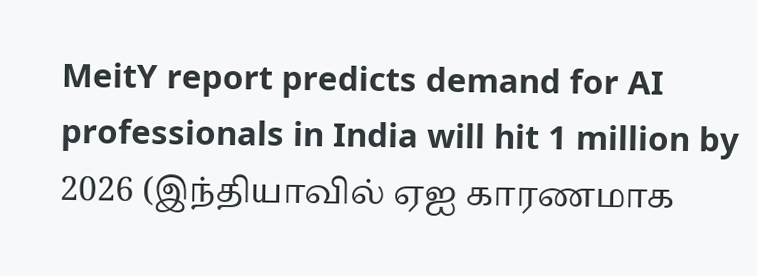MeitY report predicts demand for AI professionals in India will hit 1 million by 2026 (இந்தியாவில் ஏஐ காரணமாக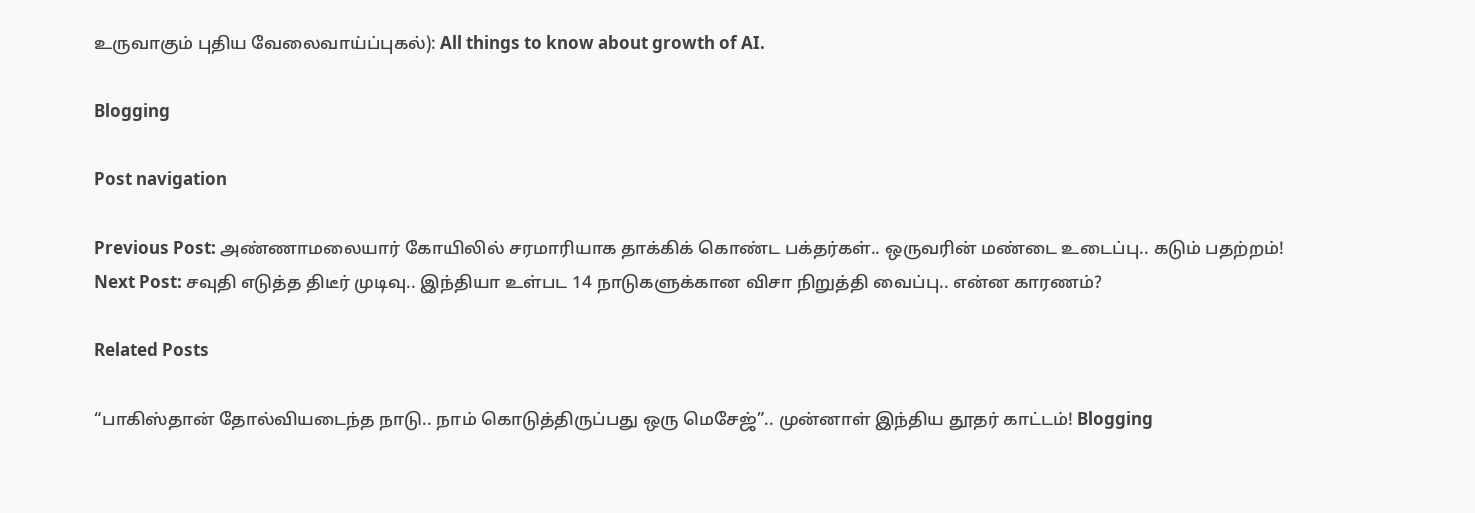உருவாகும் புதிய வேலைவாய்ப்புகல்): All things to know about growth of AI.

Blogging

Post navigation

Previous Post: அண்ணாமலையார் கோயிலில் சரமாரியாக தாக்கிக் கொண்ட பக்தர்கள்.. ஒருவரின் மண்டை உடைப்பு.. கடும் பதற்றம்!
Next Post: சவுதி எடுத்த திடீர் முடிவு.. இந்தியா உள்பட 14 நாடுகளுக்கான விசா நிறுத்தி வைப்பு.. என்ன காரணம்?

Related Posts

“பாகிஸ்தான் தோல்வியடைந்த நாடு.. நாம் கொடுத்திருப்பது ஒரு மெசேஜ்”.. முன்னாள் இந்திய தூதர் காட்டம்! Blogging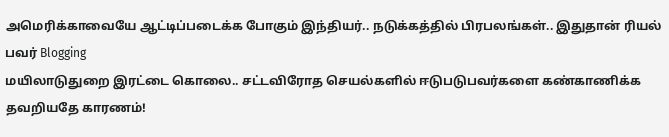அமெரிக்காவையே ஆட்டிப்படைக்க போகும் இந்தியர்.. நடுக்கத்தில் பிரபலங்கள்.. இதுதான் ரியல் பவர் Blogging
மயிலாடுதுறை இரட்டை கொலை.. சட்டவிரோத செயல்களில் ஈடுபடுபவர்களை கண்காணிக்க  தவறியதே காரணம்!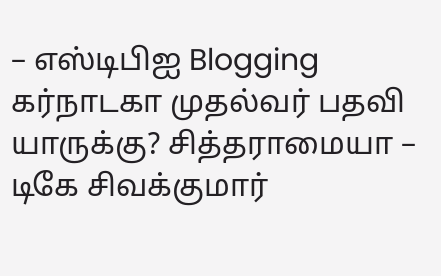– எஸ்டிபிஐ Blogging
கர்நாடகா முதல்வர் பதவி யாருக்கு? சித்தராமையா – டிகே சிவக்குமார்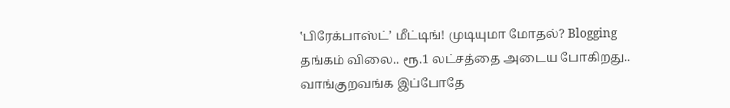‛பிரேக்பாஸ்ட்’ மீட்டிங்! முடியுமா மோதல்? Blogging
தங்கம் விலை.. ரூ.1 லட்சத்தை அடைய போகிறது.. வாங்குறவங்க இப்போதே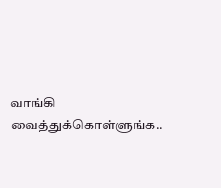வாங்கி வைத்துக்கொள்ளுங்க..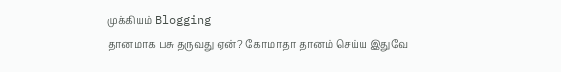முக்கியம் Blogging
தானமாக பசு தருவது ஏன்? கோமாதா தானம் செய்ய இதுவே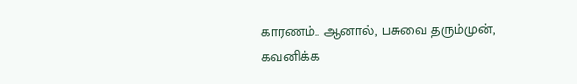காரணம்.. ஆனால், பசுவை தரும்முன், கவனிக்க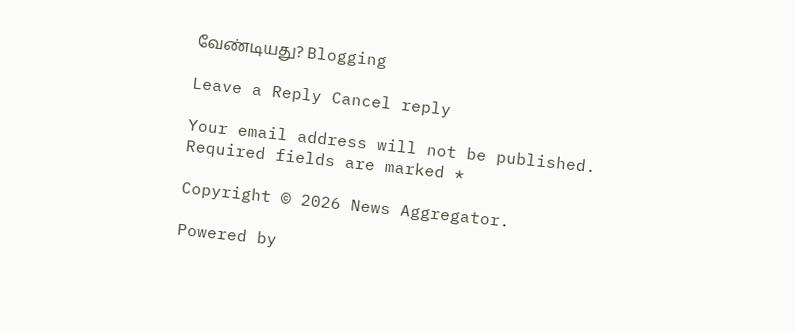வேண்டியது? Blogging

Leave a Reply Cancel reply

Your email address will not be published. Required fields are marked *

Copyright © 2026 News Aggregator.

Powered by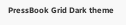PressBook Grid Dark theme